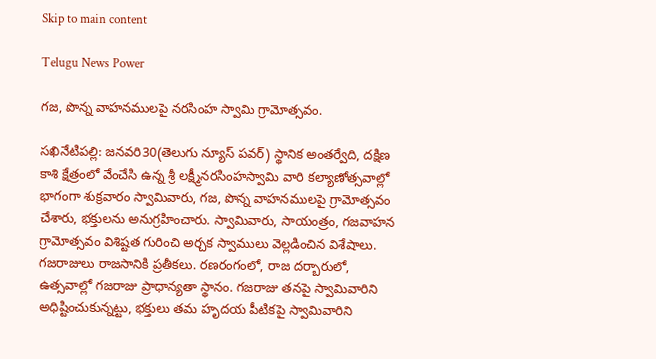Skip to main content

Telugu News Power

గజ, పొన్న వాహనములపై నరసింహ స్వామి గ్రామోత్సవం.

సఖినేటిపల్లి: జనవరి30(తెలుగు న్యూస్ పవర్) స్థానిక అంతర్వేది, దక్షిణ కాశి క్షేత్రంలో వేంచేసి ఉన్న శ్రీ లక్ష్మీనరసింహస్వామి వారి కల్యాణోత్సవాల్లో భాగంగా శుక్రవారం స్వామివారు, గజ, పొన్న వాహనములపై గ్రామోత్సవం చేశారు, భక్తులను అనుగ్రహించారు. స్వామివారు, సాయంత్రం, గజవాహన గ్రామోత్సవం విశిష్టత గురించి అర్చక స్వాములు వెల్లడించిన విశేషాలు. గజరాజులు రాజసానికి ప్రతీకలు. రణరంగంలో, రాజ దర్బారులో, ఉత్సవాల్లో గజరాజు ప్రాధాన్యతా స్థానం. గజరాజు తనపై స్వామివారిని అధిష్టించుకున్నట్టు, భక్తులు తమ హృదయ పీటికపై స్వామివారిని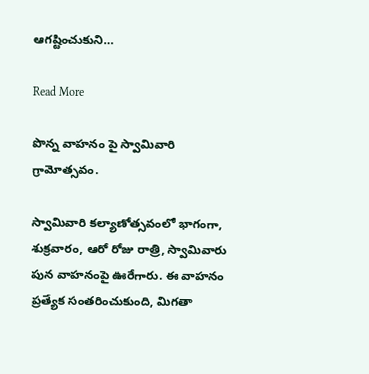ఆగష్టించుకుని…

Read More

పొన్న వాహనం పై స్వామివారి గ్రామోత్సవం.

స్వామివారి కల్యాణోత్సవంలో భాగంగా, శుక్రవారం, ఆరో రోజు రాత్రి, స్వామివారు పున వాహనంపై ఊరేగారు. ఈ వాహనం ప్రత్యేక సంతరించుకుంది, మిగతా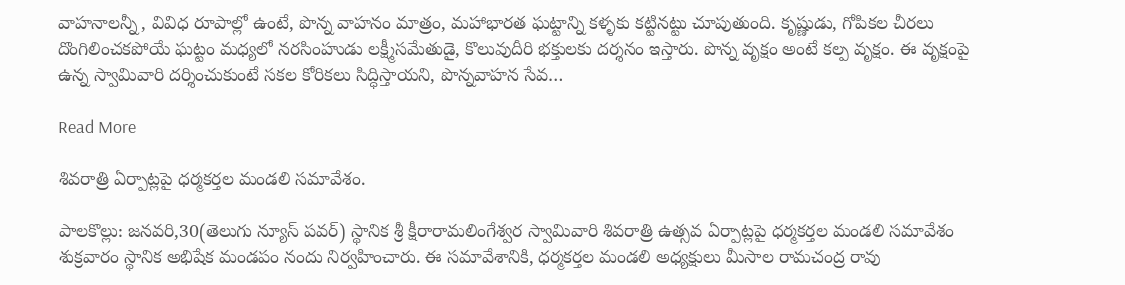వాహనాలన్నీ, వివిధ రూపాల్లో ఉంటే, పొన్న వాహనం మాత్రం, మహాభారత ఘట్టాన్ని కళ్ళకు కట్టినట్టు చూపుతుంది. కృష్ణుడు, గోపికల చీరలు దొంగిలించకపోయే ఘట్టం మధ్యలో నరసింహుడు లక్ష్మీసమేతుడై, కొలువుదీరి భక్తులకు దర్శనం ఇస్తారు. పొన్న వృక్షం అంటే కల్ప వృక్షం. ఈ వృక్షంపై ఉన్న స్వామివారి దర్శించుకుంటే సకల కోరికలు సిద్ధిస్తాయని, పొన్నవాహన సేవ…

Read More

శివరాత్రి ఏర్పాట్లపై ధర్మకర్తల మండలి సమావేశం.

పాలకొల్లు: జనవరి,30(తెలుగు న్యూస్ పవర్) స్థానిక శ్రీ క్షీరారామలింగేశ్వర స్వామివారి శివరాత్రి ఉత్సవ ఏర్పాట్లపై ధర్మకర్తల మండలి సమావేశం శుక్రవారం స్థానిక అభిషేక మండపం నందు నిర్వహించారు. ఈ సమావేశానికి, ధర్మకర్తల మండలి అధ్యక్షులు మీసాల రామచంద్ర రావు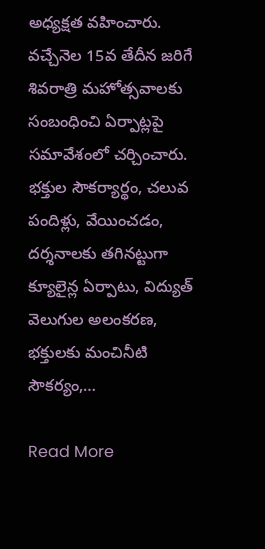అధ్యక్షత వహించారు. వచ్చేనెల 15వ తేదీన జరిగే శివరాత్రి మహోత్సవాలకు సంబంధించి ఏర్పాట్లపై సమావేశంలో చర్చించారు. భక్తుల సౌకర్యార్థం, చలువ పందిళ్లు, వేయించడం, దర్శనాలకు తగినట్టుగా క్యూలైన్ల ఏర్పాటు, విద్యుత్ వెలుగుల అలంకరణ, భక్తులకు మంచినీటి సౌకర్యం,…

Read More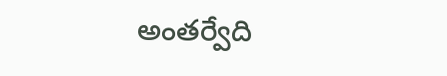అంతర్వేది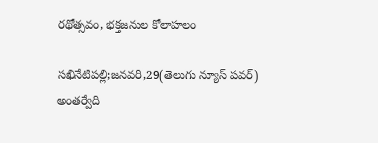రథోత్సవం, భక్తజనుల కోలాహలం

సఖినేటిపల్లి;జనవరి,29(తెలుగు న్యూస్ పవర్) అంతర్వేది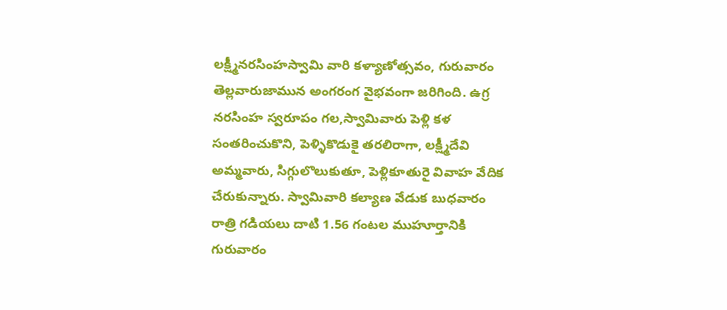లక్ష్మీనరసింహస్వామి వారి కళ్యాణోత్సవం, గురువారం తెల్లవారుజామున అంగరంగ వైభవంగా జరిగింది. ఉగ్ర నరసింహ స్వరూపం గల,స్వామివారు పెళ్లి కళ సంతరించుకొని, పెళ్ళికొడుకై తరలిరాగా, లక్ష్మీదేవి అమ్మవారు, సిగ్గులొలుకుతూ, పెళ్లికూతురై వివాహ వేదిక చేరుకున్నారు. స్వామివారి కల్యాణ వేడుక బుధవారం రాత్రి గడియలు దాటి 1.56 గంటల ముహూర్తానికి గురువారం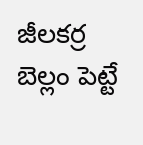జీలకర్ర బెల్లం పెట్టే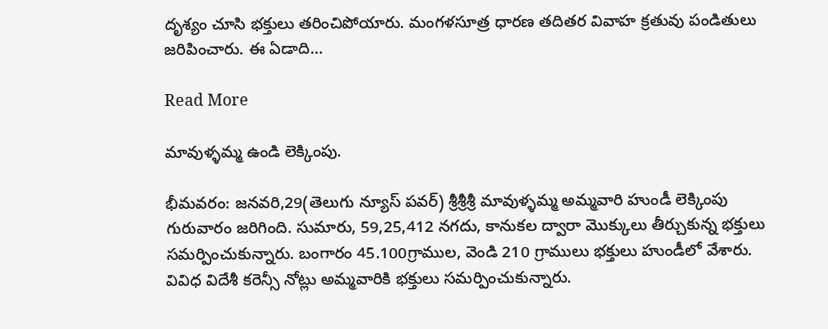దృశ్యం చూసి భక్తులు తరించిపోయారు. మంగళసూత్ర ధారణ తదితర వివాహ క్రతువు పండితులు జరిపించారు. ఈ ఏడాది…

Read More

మావుళ్ళమ్మ ఉండి లెక్కింపు.

భీమవరం: జనవరి,29(తెలుగు న్యూస్ పవర్) శ్రీశ్రీశ్రీ మావుళ్ళమ్మ అమ్మవారి హుండీ లెక్కింపు గురువారం జరిగింది. సుమారు, 59,25,412 నగదు, కానుకల ద్వారా మొక్కులు తీర్చుకున్న భక్తులు సమర్పించుకున్నారు. బంగారం 45.100గ్రాముల, వెండి 210 గ్రాములు భక్తులు హుండీలో వేశారు. వివిధ విదేశీ కరెన్సీ నోట్లు అమ్మవారికి భక్తులు సమర్పించుకున్నారు.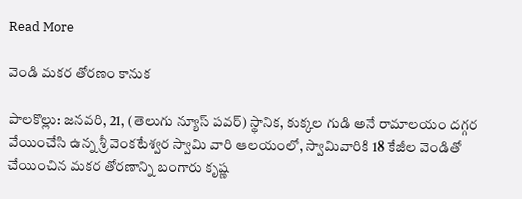Read More

వెండి మకర తోరణం కానుక

పాలకొల్లు: జనవరి, 21, (తెలుగు న్యూస్ పవర్) స్థానిక, కుక్కల గుడి అనే రామాలయం దగ్గర వేయించేసి ఉన్న శ్రీ వెంకటేశ్వర స్వామి వారి ఆలయంలో, స్వామివారికి 18 కేజీల వెండితో చేయించిన మకర తోరణాన్ని బంగారు కృష్ణ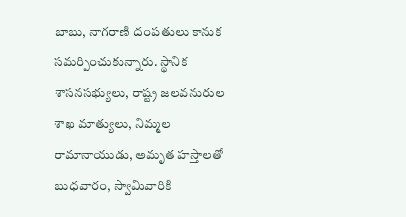బాబు, నాగరాణి దంపతులు కానుక సమర్పించుకున్నారు. స్థానిక శాసనసభ్యులు, రాష్ట్ర జలవనురుల శాఖ మాత్యులు, నిమ్మల రామానాయుడు, అమృత హస్తాలతో బుధవారం, స్వామివారికి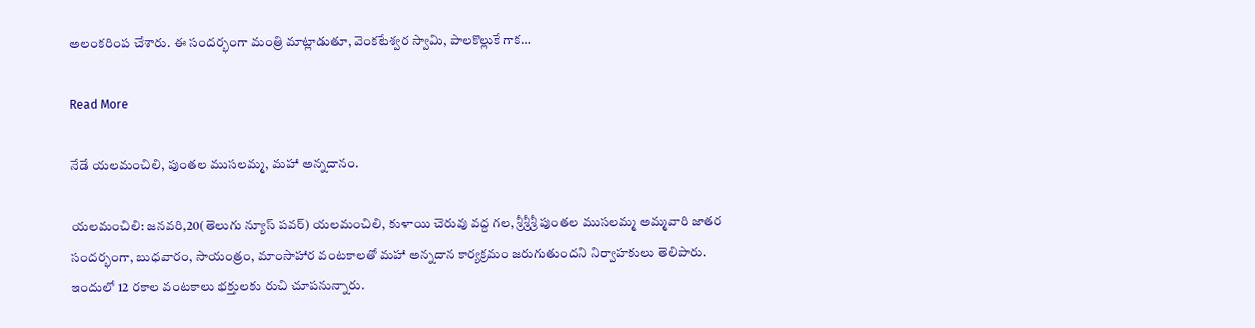అలంకరింప చేశారు. ఈ సందర్భంగా మంత్రి మాట్లాడుతూ, వెంకటేశ్వర స్వామి, పాలకొల్లుకే గాక…

Read More

నేడే యలమంచిలి, పుంతల ముసలమ్మ, మహా అన్నదానం.

యలమంచిలి: జనవరి,20(తెలుగు న్యూస్ పవర్) యలమంచిలి, కుళాయి చెరువు వద్ద గల, శ్రీశ్రీశ్రీ పుంతల ముసలమ్మ అమ్మవారి జాతర సందర్భంగా, బుధవారం, సాయంత్రం, మాంసాహార వంటకాలతో మహా అన్నదాన కార్యక్రమం జరుగుతుందని నిర్వాహకులు తెలిపారు. ఇందులో 12 రకాల వంటకాలు భక్తులకు రుచి చూపనున్నారు.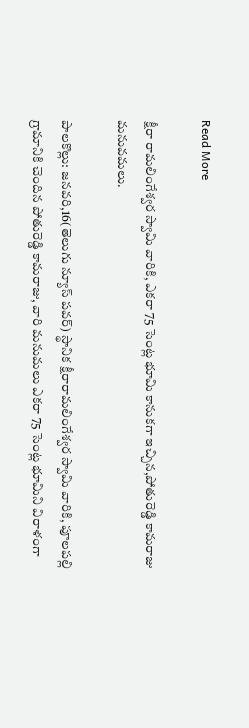Read More

క్షీరా రామలింగేశ్వర స్వామి వారికి, ఎకరా 75 సెంట్ల భూమి కానుకగా ఇచ్చిన,పోతురెడ్డి కామరాజు మనువమలు.

పాలకొల్లు: జనవరి,16(తెలుగు న్యూస్ పవర్) స్థానిక క్షీరారామలింగేశ్వర స్వామి వారికి, పూలపల్లి గ్రామానికి చెందిన పోతురెడ్డి కామరాజు, వారి మనుమలు ఎకరా 75 సెంట్ల భూమిని విరాళంగా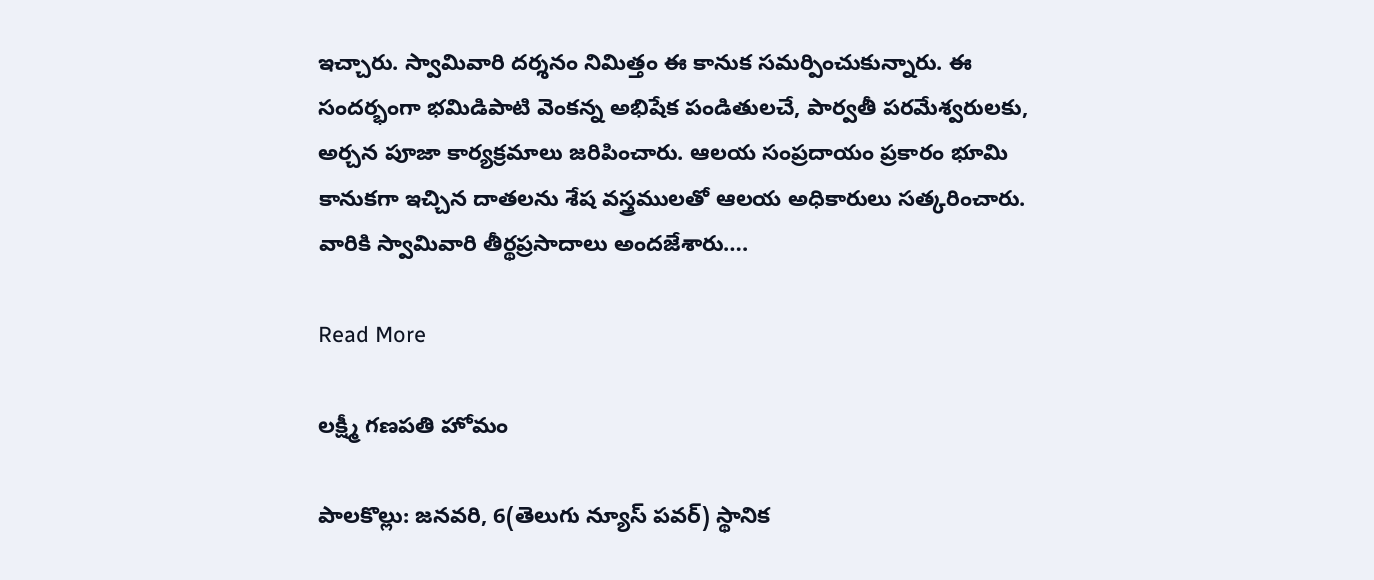ఇచ్చారు. స్వామివారి దర్శనం నిమిత్తం ఈ కానుక సమర్పించుకున్నారు. ఈ సందర్భంగా భమిడిపాటి వెంకన్న అభిషేక పండితులచే, పార్వతీ పరమేశ్వరులకు, అర్చన పూజా కార్యక్రమాలు జరిపించారు. ఆలయ సంప్రదాయం ప్రకారం భూమి కానుకగా ఇచ్చిన దాతలను శేష వస్త్రములతో ఆలయ అధికారులు సత్కరించారు. వారికి స్వామివారి తీర్థప్రసాదాలు అందజేశారు….

Read More

లక్ష్మీ గణపతి హోమం

పాలకొల్లు: జనవరి, 6(తెలుగు న్యూస్ పవర్) స్థానిక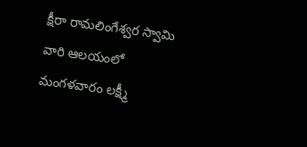క్షీరా రామలింగేశ్వర స్వామి వారి ఆలయంలో మంగళవారం లక్ష్మీ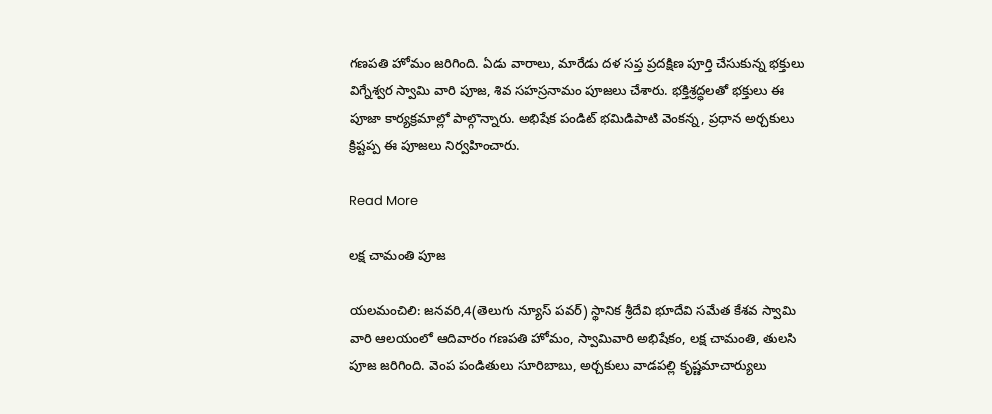గణపతి హోమం జరిగింది. ఏడు వారాలు, మారేడు దళ సప్త ప్రదక్షిణ పూర్తి చేసుకున్న భక్తులు విగ్నేశ్వర స్వామి వారి పూజ, శివ సహస్రనామం పూజలు చేశారు. భక్తిశ్రద్ధలతో భక్తులు ఈ పూజా కార్యక్రమాల్లో పాల్గొన్నారు. అభిషేక పండిట్ భమిడిపాటి వెంకన్న, ప్రధాన అర్చకులు క్రిష్టప్ప ఈ పూజలు నిర్వహించారు.

Read More

లక్ష చామంతి పూజ

యలమంచిలి: జనవరి,4(తెలుగు న్యూస్ పవర్) స్థానిక శ్రీదేవి భూదేవి సమేత కేశవ స్వామి వారి ఆలయంలో ఆదివారం గణపతి హోమం, స్వామివారి అభిషేకం, లక్ష చామంతి, తులసి పూజ జరిగింది. వెంప పండితులు సూరిబాబు, అర్చకులు వాడపల్లి కృష్ణమాచార్యులు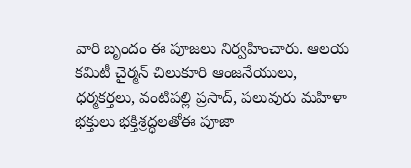వారి బృందం ఈ పూజలు నిర్వహించారు. ఆలయ కమిటీ చైర్మన్ చిలుకూరి ఆంజనేయులు, ధర్మకర్తలు, వంటిపల్లి ప్రసాద్, పలువురు మహిళా భక్తులు భక్తిశ్రద్ధలతోఈ పూజా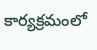కార్యక్రమంలో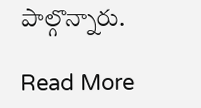పాల్గొన్నారు.

Read More